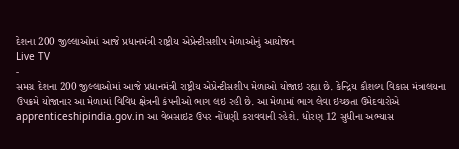દેશના 200 જીલ્લાઓમાં આજે પ્રધાનમંત્રી રાષ્ટ્રીય એપ્રેન્ટીસશીપ મેળાઓનું આયોજન
Live TV
-
સમગ્ર દેશના 200 જીલ્લાઓમાં આજે પ્રધાનમંત્રી રાષ્ટ્રીય એપ્રેન્ટીસશીપ મેળાઓ યોજાઇ રહ્યા છે. કેન્દ્રિય કૌશલ્ય વિકાસ મંત્રાલયના ઉપક્રમે યોજાનાર આ મેળામાં વિવિધ ક્ષેત્રની કંપનીઓ ભાગ લઇ રહી છે. આ મેળામાં ભાગ લેવા ઇચ્છતા ઉમેદવારોએ apprenticeshipindia.gov.in આ વેબસાઇટ ઉપર નોંધણી કરાવવાની રહેશે. ધોરણ 12 સુધીના અભ્યાસ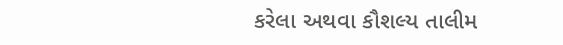કરેલા અથવા કૌશલ્ય તાલીમ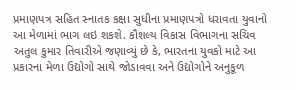પ્રમાણપત્ર સહિત સ્નાતક કક્ષા સુધીના પ્રમાણપત્રો ધરાવતા યુવાનો આ મેળામાં ભાગ લઇ શકશે. કૌશલ્ય વિકાસ વિભાગના સચિવ અતુલ કુમાર તિવારીએ જણાવ્યું છે કે, ભારતના યુવકો માટે આ પ્રકારના મેળા ઉદ્યોગો સાથે જોડાવવા અને ઉદ્યોગોને અનુકૂળ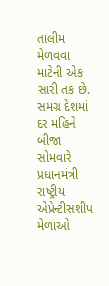તાલીમ મેળવવા માટેની એક સારી તક છે. સમગ્ર દેશમાં દર મહિને બીજા સોમવારે પ્રધાનમંત્રી રાષ્ટ્રીય એપ્રેન્ટીસશીપ મેળાઓ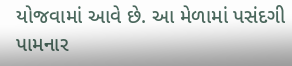યોજવામાં આવે છે. આ મેળામાં પસંદગી પામનાર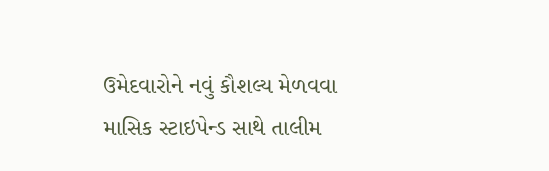ઉમેદવારોને નવું કૌશલ્ય મેળવવા માસિક સ્ટાઇપેન્ડ સાથે તાલીમ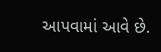આપવામાં આવે છે.